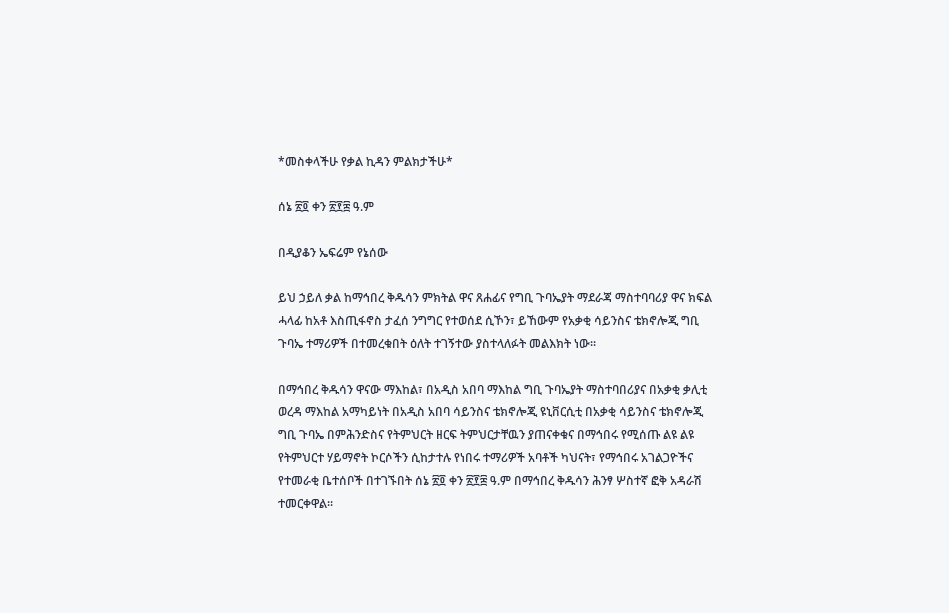*መስቀላችሁ የቃል ኪዳን ምልክታችሁ*

ሰኔ ፳፬ ቀን ፳፻፰ ዓ.ም

በዲያቆን ኤፍሬም የኔሰው

ይህ ኃይለ ቃል ከማኅበረ ቅዱሳን ምክትል ዋና ጸሐፊና የግቢ ጉባኤያት ማደራጃ ማስተባባሪያ ዋና ክፍል ሓላፊ ከአቶ እስጢፋኖስ ታፈሰ ንግግር የተወሰደ ሲኾን፣ ይኸውም የአቃቂ ሳይንስና ቴክኖሎጂ ግቢ ጉባኤ ተማሪዎች በተመረቁበት ዕለት ተገኝተው ያስተላለፉት መልእክት ነው፡፡

በማኅበረ ቅዱሳን ዋናው ማእከል፣ በአዲስ አበባ ማእከል ግቢ ጉባኤያት ማስተባበሪያና በአቃቂ ቃሊቲ ወረዳ ማእከል አማካይነት በአዲስ አበባ ሳይንስና ቴክኖሎጂ ዩኒቨርሲቲ በአቃቂ ሳይንስና ቴክኖሎጂ ግቢ ጉባኤ በምሕንድስና የትምህርት ዘርፍ ትምህርታቸዉን ያጠናቀቁና በማኅበሩ የሚሰጡ ልዩ ልዩ የትምህርተ ሃይማኖት ኮርሶችን ሲከታተሉ የነበሩ ተማሪዎች አባቶች ካህናት፣ የማኅበሩ አገልጋዮችና የተመራቂ ቤተሰቦች በተገኙበት ሰኔ ፳፬ ቀን ፳፻፰ ዓ.ም በማኅበረ ቅዱሳን ሕንፃ ሦስተኛ ፎቅ አዳራሽ ተመርቀዋል፡፡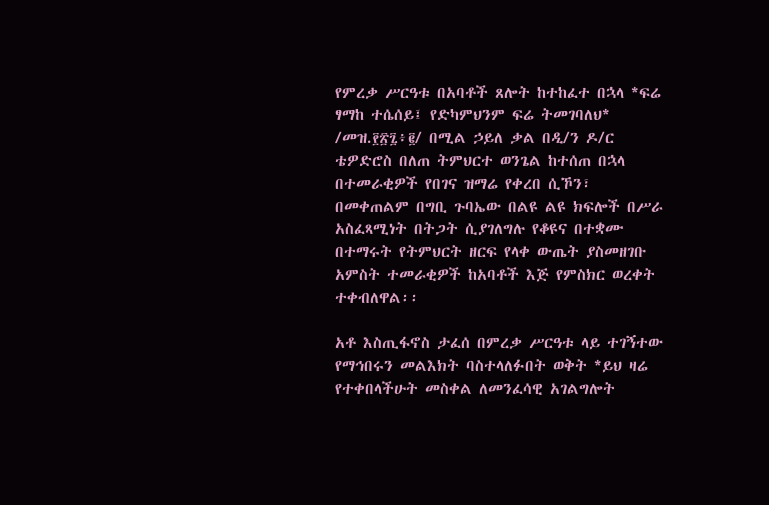የምረቃ ሥርዓቱ በአባቶች ጸሎት ከተከፈተ በኋላ *ፍሬ ፃማከ ተሴሰይ፤ የድካምህንም ፍሬ ትመገባለህ* /መዝ.፻፳፯፥፪/ በሚል ኃይለ ቃል በዲ/ን ዶ/ር ቴዎድሮስ በለጠ ትምህርተ ወንጌል ከተሰጠ በኋላ በተመራቂዎች የበገና ዝማሬ የቀረበ ሲኾን፣ በመቀጠልም በግቢ ጉባኤው በልዩ ልዩ ክፍሎች በሥራ አስፈጻሚነት በትጋት ሲያገለግሉ የቆዩና በተቋሙ በተማሩት የትምህርት ዘርፍ የላቀ ውጤት ያስመዘገቡ አምስት ተመራቂዎች ከአባቶች እጅ የምስክር ወረቀት ተቀብለዋል፡፡

አቶ እስጢፋኖስ ታፈሰ በምረቃ ሥርዓቱ ላይ ተገኝተው የማኅበሩን መልእክት ባስተላለፉበት ወቅት *ይህ ዛሬ የተቀበላችሁት መስቀል ለመንፈሳዊ አገልግሎት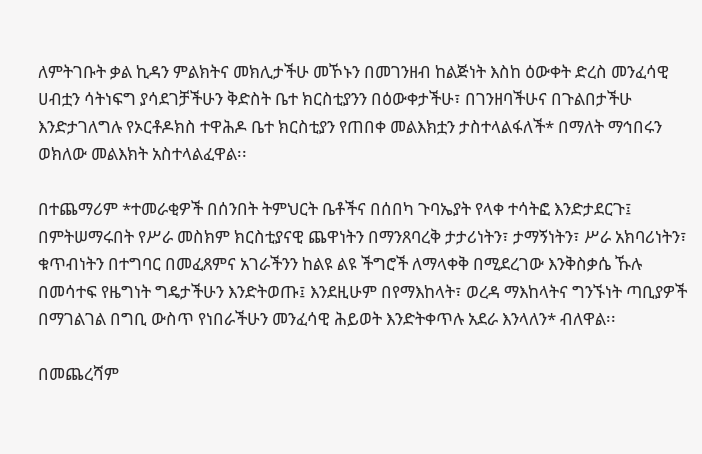ለምትገቡት ቃል ኪዳን ምልክትና መክሊታችሁ መኾኑን በመገንዘብ ከልጅነት እስከ ዕውቀት ድረስ መንፈሳዊ ሀብቷን ሳትነፍግ ያሳደገቻችሁን ቅድስት ቤተ ክርስቲያንን በዕውቀታችሁ፣ በገንዘባችሁና በጉልበታችሁ እንድታገለግሉ የኦርቶዶክስ ተዋሕዶ ቤተ ክርስቲያን የጠበቀ መልእክቷን ታስተላልፋለች* በማለት ማኅበሩን ወክለው መልእክት አስተላልፈዋል፡፡

በተጨማሪም *ተመራቂዎች በሰንበት ትምህርት ቤቶችና በሰበካ ጉባኤያት የላቀ ተሳትፎ እንድታደርጉ፤ በምትሠማሩበት የሥራ መስክም ክርስቲያናዊ ጨዋነትን በማንጸባረቅ ታታሪነትን፣ ታማኝነትን፣ ሥራ አክባሪነትን፣ ቁጥብነትን በተግባር በመፈጸምና አገራችንን ከልዩ ልዩ ችግሮች ለማላቀቅ በሚደረገው እንቅስቃሴ ኹሉ በመሳተፍ የዜግነት ግዴታችሁን እንድትወጡ፤ እንደዚሁም በየማእከላት፣ ወረዳ ማእከላትና ግንኙነት ጣቢያዎች በማገልገል በግቢ ውስጥ የነበራችሁን መንፈሳዊ ሕይወት እንድትቀጥሉ አደራ እንላለን* ብለዋል፡፡

በመጨረሻም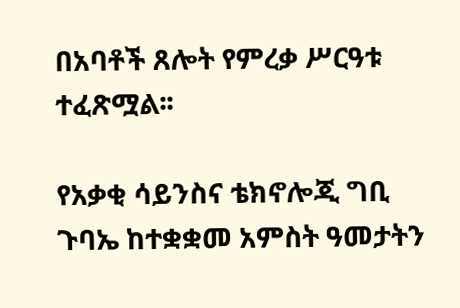በአባቶች ጸሎት የምረቃ ሥርዓቱ ተፈጽሟል፡፡

የአቃቂ ሳይንስና ቴክኖሎጂ ግቢ ጉባኤ ከተቋቋመ አምስት ዓመታትን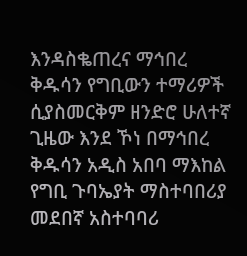እንዳስቈጠረና ማኅበረ ቅዱሳን የግቢውን ተማሪዎች ሲያስመርቅም ዘንድሮ ሁለተኛ ጊዜው እንደ ኾነ በማኅበረ ቅዱሳን አዲስ አበባ ማእከል የግቢ ጉባኤያት ማስተባበሪያ መደበኛ አስተባባሪ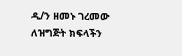ዲ/ን ዘመኑ ገረመው ለዝግጅት ክፍላችን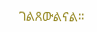ገልጸውልናል፡፡